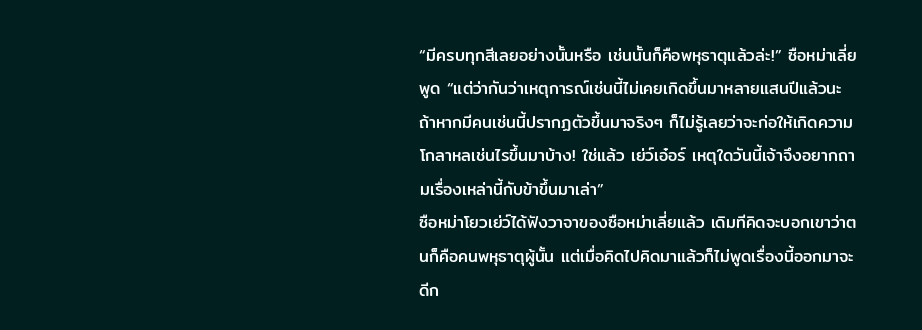“มีครบทุกสีเลยอย่างนั้นหรือ เช่นนั้นก็คือพหุธาตุแล้วล่ะ!” ซือหม่าเลี่ยพูด “แต่ว่ากันว่าเหตุการณ์เช่นนี้ไม่เคยเกิดขึ้นมาหลายแสนปีแล้วนะ ถ้าหากมีคนเช่นนี้ปรากฏตัวขึ้นมาจริงๆ ก็ไม่รู้เลยว่าจะก่อให้เกิดความโกลาหลเช่นไรขึ้นมาบ้าง! ใช่แล้ว เย่ว์เอ๋อร์ เหตุใดวันนี้เจ้าจึงอยากถามเรื่องเหล่านี้กับข้าขึ้นมาเล่า”
ซือหม่าโยวเย่ว์ได้ฟังวาจาของซือหม่าเลี่ยแล้ว เดิมทีคิดจะบอกเขาว่าตนก็คือคนพหุธาตุผู้นั้น แต่เมื่อคิดไปคิดมาแล้วก็ไม่พูดเรื่องนี้ออกมาจะดีก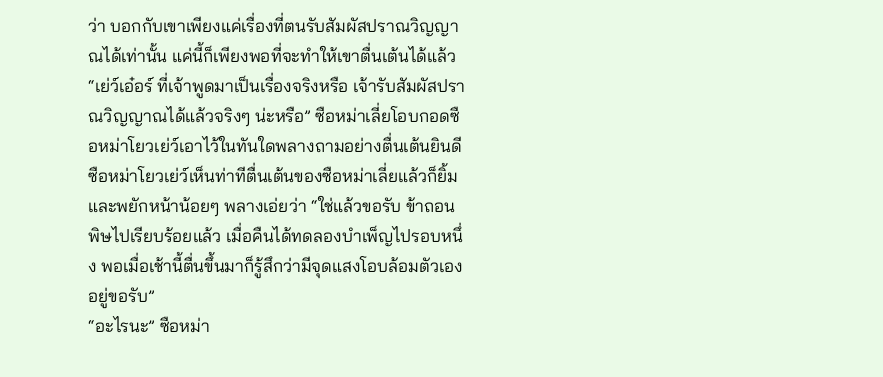ว่า บอกกับเขาเพียงแค่เรื่องที่ตนรับสัมผัสปราณวิญญาณได้เท่านั้น แค่นี้ก็เพียงพอที่จะทำให้เขาตื่นเต้นได้แล้ว
“เย่ว์เอ๋อร์ ที่เจ้าพูดมาเป็นเรื่องจริงหรือ เจ้ารับสัมผัสปราณวิญญาณได้แล้วจริงๆ น่ะหรือ” ซือหม่าเลี่ยโอบกอดซือหม่าโยวเย่ว์เอาไว้ในทันใดพลางถามอย่างตื่นเต้นยินดี
ซือหม่าโยวเย่ว์เห็นท่าทีตื่นเต้นของซือหม่าเลี่ยแล้วก็ยิ้มและพยักหน้าน้อยๆ พลางเอ่ยว่า “ใช่แล้วขอรับ ข้าถอนพิษไปเรียบร้อยแล้ว เมื่อคืนได้ทดลองบำเพ็ญไปรอบหนึ่ง พอเมื่อเช้านี้ตื่นขึ้นมาก็รู้สึกว่ามีจุดแสงโอบล้อมตัวเองอยู่ขอรับ”
“อะไรนะ” ซือหม่า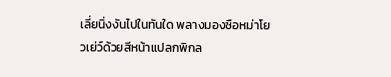เลี่ยนิ่งงันไปในทันใด พลางมองซือหม่าโยวเย่ว์ด้วยสีหน้าแปลกพิกล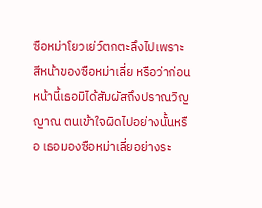ซือหม่าโยวเย่ว์ตกตะลึงไปเพราะสีหน้าของซือหม่าเลี่ย หรือว่าก่อนหน้านี้เธอมิได้สัมผัสถึงปราณวิญญาณ ตนเข้าใจผิดไปอย่างนั้นหรือ เธอมองซือหม่าเลี่ยอย่างระ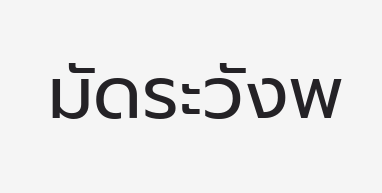มัดระวังพ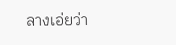ลางเอ่ยว่า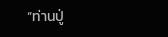“ท่านปู่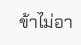ข้าไม่อา